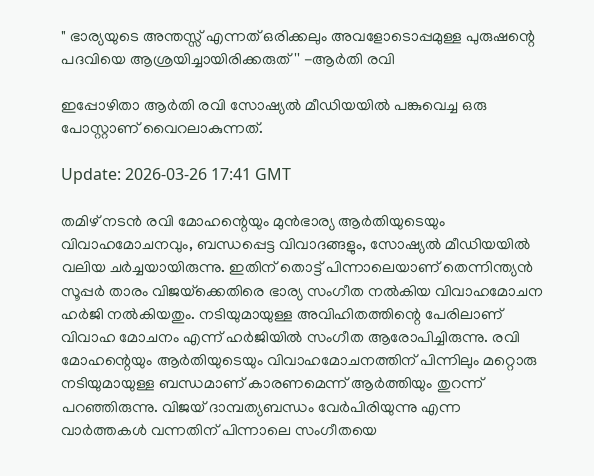" ഭാര്യയുടെ അന്തസ്സ് എന്നത് ഒരിക്കലും അവളോടൊപ്പമുള്ള പുരുഷന്റെ പദവിയെ ആശ്രയിച്ചായിരിക്കരുത്'' -ആര്‍തി രവി

ഇപ്പോഴിതാ ആര്‍തി രവി സോഷ്യൽ മീഡിയയിൽ പങ്കുവെച്ച ഒരു പോസ്റ്റാണ് വൈറലാകുന്നത്.

Update: 2026-03-26 17:41 GMT

തമിഴ് നടൻ രവി മോഹന്റെയും മുൻഭാര്യ ആർതിയുടെയും വിവാഹമോചനവും, ബന്ധപ്പെട്ട വിവാദങ്ങളും, സോഷ്യൽ മീഡിയയിൽ വലിയ ചർച്ചയായിരുന്നു. ഇതിന് തൊട്ട് പിന്നാലെയാണ് തെന്നിന്ത്യൻ സൂപ്പർ താരം വിജയ്‌ക്കെതിരെ ഭാര്യ സംഗീത നൽകിയ വിവാഹമോചന ഹർജി നൽകിയതും. നടിയുമായുള്ള അവിഹിതത്തിന്റെ പേരിലാണ് വിവാഹ മോചനം എന്ന് ഹര്‍ജിയില്‍ സംഗീത ആരോപിച്ചിരുന്നു. രവി മോഹന്റെയും ആർതിയുടെയും വിവാഹമോചനത്തിന് പിന്നിലും മറ്റൊരു നടിയുമായുള്ള ബന്ധമാണ് കാരണമെന്ന് ആർത്തിയും തുറന്ന് പറഞ്ഞിരുന്നു. വിജയ് ദാമ്പത്യബന്ധം വേർപിരിയുന്നു എന്ന വാർത്തകൾ വന്നതിന് പിന്നാലെ സംഗീതയെ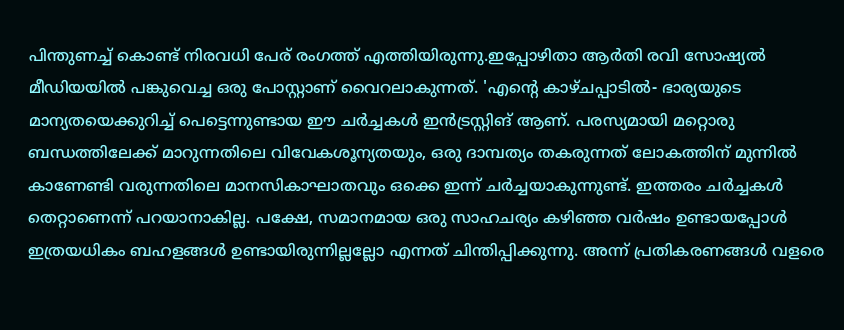പിന്തുണച്ച് കൊണ്ട് നിരവധി പേര് രംഗത്ത് എത്തിയിരുന്നു.ഇപ്പോഴിതാ ആര്‍തി രവി സോഷ്യൽ മീഡിയയിൽ പങ്കുവെച്ച ഒരു പോസ്റ്റാണ് വൈറലാകുന്നത്. 'എന്റെ കാഴ്ചപ്പാടില്‍- ഭാര്യയുടെ മാന്യതയെക്കുറിച്ച് പെട്ടെന്നുണ്ടായ ഈ ചര്‍ച്ചകള്‍ ഇന്‍ട്രസ്റ്റിങ് ആണ്. പരസ്യമായി മറ്റൊരു ബന്ധത്തിലേക്ക് മാറുന്നതിലെ വിവേകശൂന്യതയും, ഒരു ദാമ്പത്യം തകരുന്നത് ലോകത്തിന് മുന്നില്‍ കാണേണ്ടി വരുന്നതിലെ മാനസികാഘാതവും ഒക്കെ ഇന്ന് ചര്‍ച്ചയാകുന്നുണ്ട്. ഇത്തരം ചര്‍ച്ചകള്‍ തെറ്റാണെന്ന് പറയാനാകില്ല. പക്ഷേ, സമാനമായ ഒരു സാഹചര്യം കഴിഞ്ഞ വര്‍ഷം ഉണ്ടായപ്പോള്‍ ഇത്രയധികം ബഹളങ്ങള്‍ ഉണ്ടായിരുന്നില്ലല്ലോ എന്നത് ചിന്തിപ്പിക്കുന്നു. അന്ന് പ്രതികരണങ്ങള്‍ വളരെ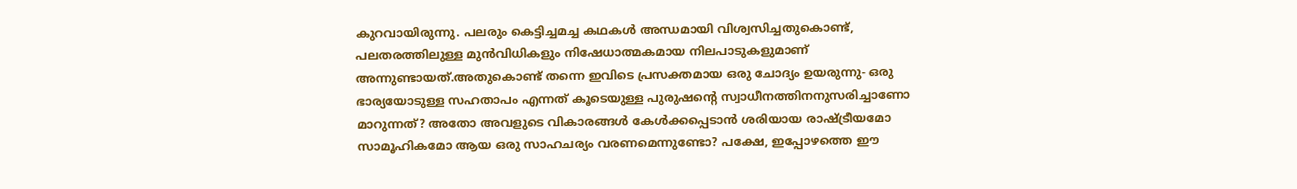കുറവായിരുന്നു. പലരും കെട്ടിച്ചമച്ച കഥകള്‍ അന്ധമായി വിശ്വസിച്ചതുകൊണ്ട്, പലതരത്തിലുള്ള മുന്‍വിധികളും നിഷേധാത്മകമായ നിലപാടുകളുമാണ് അന്നുണ്ടായത്.അതുകൊണ്ട് തന്നെ ഇവിടെ പ്രസക്തമായ ഒരു ചോദ്യം ഉയരുന്നു- ഒരു ഭാര്യയോടുള്ള സഹതാപം എന്നത് കൂടെയുള്ള പുരുഷന്റെ സ്വാധീനത്തിനനുസരിച്ചാണോ മാറുന്നത്? അതോ അവളുടെ വികാരങ്ങള്‍ കേള്‍ക്കപ്പെടാന്‍ ശരിയായ രാഷ്ട്രീയമോ സാമൂഹികമോ ആയ ഒരു സാഹചര്യം വരണമെന്നുണ്ടോ? പക്ഷേ, ഇപ്പോഴത്തെ ഈ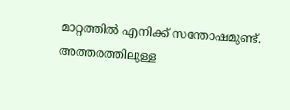മാറ്റത്തില്‍ എനിക്ക് സന്തോഷമുണ്ട്. അത്തരത്തിലുള്ള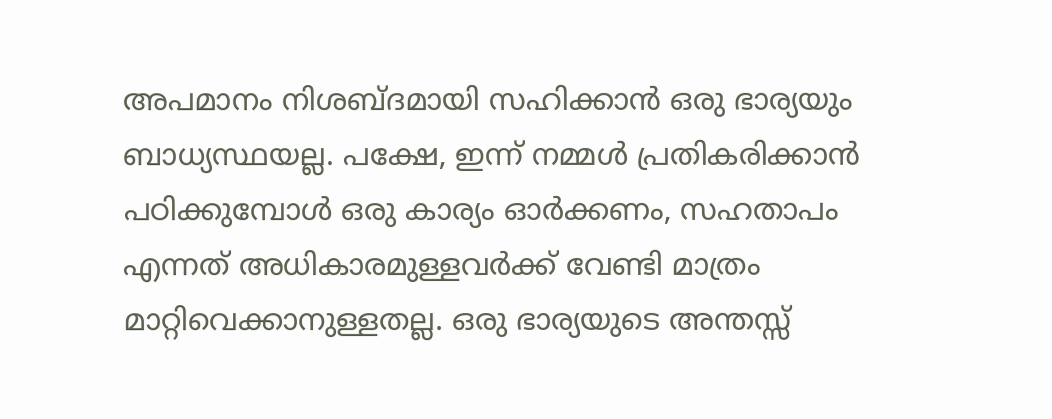അപമാനം നിശബ്ദമായി സഹിക്കാന്‍ ഒരു ഭാര്യയും ബാധ്യസ്ഥയല്ല. പക്ഷേ, ഇന്ന് നമ്മള്‍ പ്രതികരിക്കാന്‍ പഠിക്കുമ്പോള്‍ ഒരു കാര്യം ഓര്‍ക്കണം, സഹതാപം എന്നത് അധികാരമുള്ളവര്‍ക്ക് വേണ്ടി മാത്രം മാറ്റിവെക്കാനുള്ളതല്ല. ഒരു ഭാര്യയുടെ അന്തസ്സ്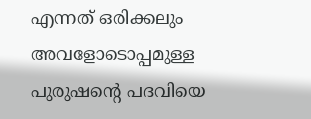എന്നത് ഒരിക്കലും അവളോടൊപ്പമുള്ള പുരുഷന്റെ പദവിയെ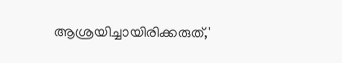ആശ്രയിച്ചായിരിക്കരുത്,'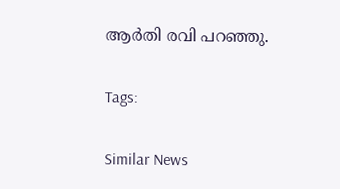ആര്‍തി രവി പറഞ്ഞു.

Tags:

Similar News